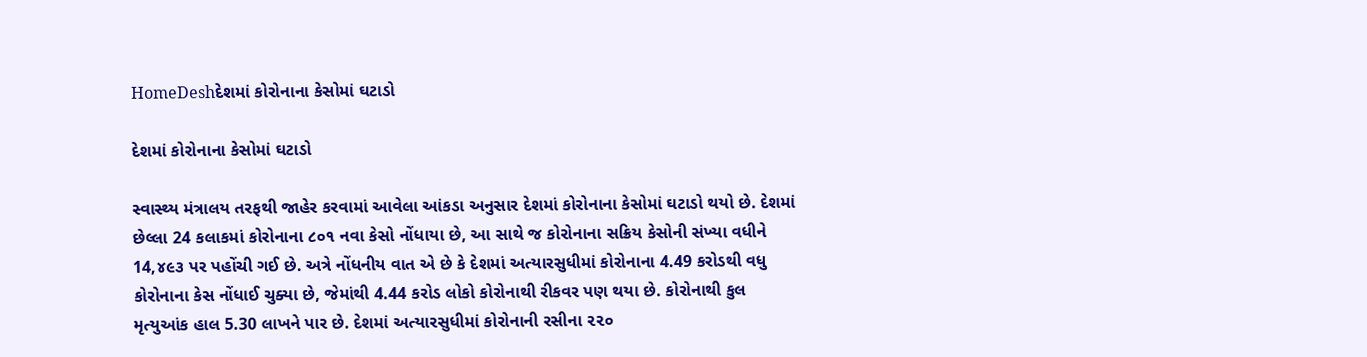HomeDeshદેશમાં કોરોનાના કેસોમાં ઘટાડો

દેશમાં કોરોનાના કેસોમાં ઘટાડો

સ્વાસ્થ્ય મંત્રાલય તરફથી જાહેર કરવામાં આવેલા આંકડા અનુસાર દેશમાં કોરોનાના કેસોમાં ઘટાડો થયો છે. દેશમાં છેલ્લા 24 કલાકમાં કોરોનાના ૮૦૧ નવા કેસો નોંધાયા છે, આ સાથે જ કોરોનાના સક્રિય કેસોની સંખ્યા વધીને 14,૪૯૩ પર પહોંચી ગઈ છે. અત્રે નોંધનીય વાત એ છે કે દેશમાં અત્યારસુધીમાં કોરોનાના 4.49 કરોડથી વધુ કોરોનાના કેસ નોંધાઈ ચુક્યા છે, જેમાંથી 4.44 કરોડ લોકો કોરોનાથી રીકવર પણ થયા છે. કોરોનાથી કુલ મૃત્યુઆંક હાલ 5.30 લાખને પાર છે. દેશમાં અત્યારસુધીમાં કોરોનાની રસીના ૨૨૦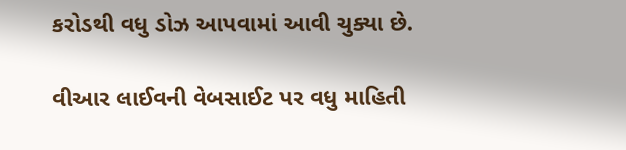કરોડથી વધુ ડોઝ આપવામાં આવી ચુક્યા છે.

વીઆર લાઈવની વેબસાઈટ પર વધુ માહિતી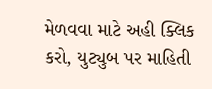મેળવવા માટે અહી ક્લિક કરો, યુટ્યુબ પર માહિતી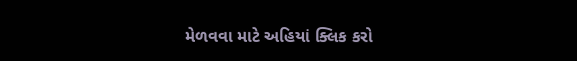મેળવવા માટે અહિયાં ક્લિક કરો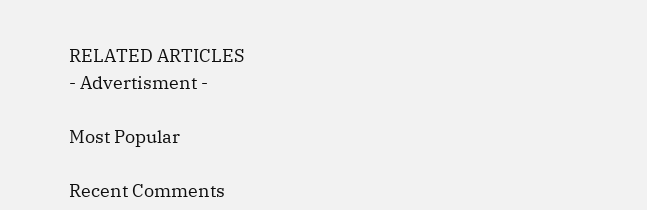RELATED ARTICLES
- Advertisment -

Most Popular

Recent Comments